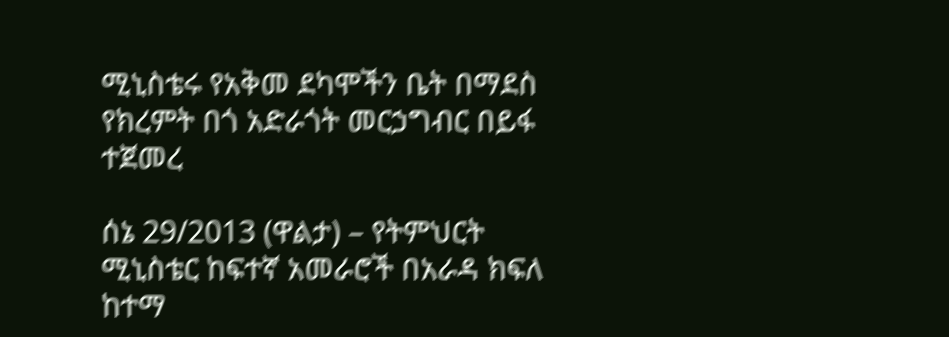ሚኒስቴሩ የአቅመ ደካሞችን ቤት በማደስ የክረምት በጎ አድራጎት መርኃግብር በይፋ ተጀመረ

ሰኔ 29/2013 (ዋልታ) – የትምህርት ሚኒስቴር ከፍተኛ አመራሮች በአራዳ ክፍለ ከተማ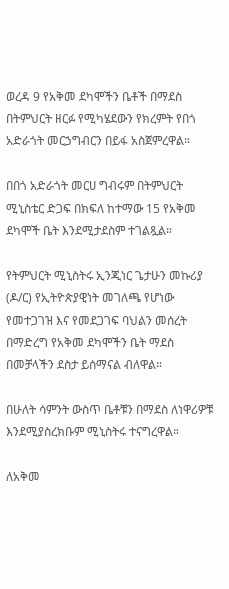ወረዳ 9 የአቅመ ደካሞችን ቤቶች በማደስ በትምህርት ዘርፉ የሚካሄደውን የክረምት የበጎ አድራጎት መርኃግብርን በይፋ አስጀምረዋል።

በበጎ አድራጎት መርሀ ግብሩም በትምህርት ሚኒስቴር ድጋፍ በክፍለ ከተማው 15 የአቅመ ደካሞች ቤት እንደሚታደስም ተገልጿል።

የትምህርት ሚኒስትሩ ኢንጂነር ጌታሁን መኩሪያ (ዶ/ር) የኢትዮጵያዊነት መገለጫ የሆነው የመተጋገዝ እና የመደጋገፍ ባህልን መሰረት በማድረግ የአቅመ ደካሞችን ቤት ማደስ በመቻላችን ደስታ ይሰማናል ብለዋል።

በሁለት ሳምንት ውስጥ ቤቶቹን በማደስ ለነዋሪዎቹ እንደሚያስረክቡም ሚኒስትሩ ተናግረዋል።

ለአቅመ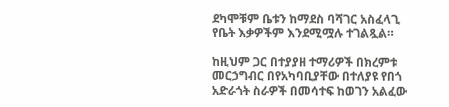ደካሞቹም ቤቱን ከማደስ ባሻገር አስፈላጊ የቤት እቃዎችም እንደሚሟሉ ተገልጿል።

ከዚህም ጋር በተያያዘ ተማሪዎች በክረምቱ መርኃግብር በየአካባቢያቸው በተለያዩ የበጎ አድራጎት ስራዎች በመሳተፍ ከወገን አልፈው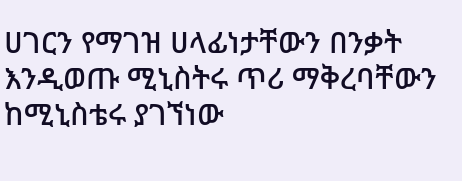ሀገርን የማገዝ ሀላፊነታቸውን በንቃት እንዲወጡ ሚኒስትሩ ጥሪ ማቅረባቸውን ከሚኒስቴሩ ያገኘነው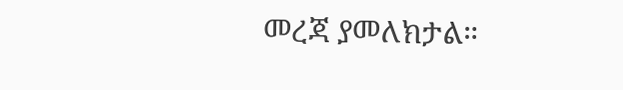መረጃ ያመለክታል።